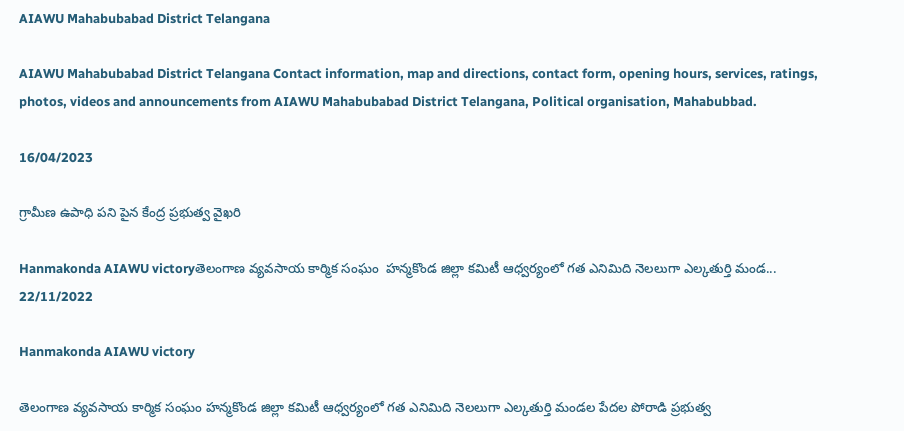AIAWU Mahabubabad District Telangana

AIAWU Mahabubabad District Telangana Contact information, map and directions, contact form, opening hours, services, ratings, photos, videos and announcements from AIAWU Mahabubabad District Telangana, Political organisation, Mahabubbad.

16/04/2023

గ్రామీణ ఉపాధి పని పైన కేంద్ర ప్రభుత్వ వైఖరి

Hanmakonda AIAWU victoryతెలంగాణ వ్యవసాయ కార్మిక సంఘం  హన్మకొండ జిల్లా కమిటీ ఆధ్వర్యంలో గత ఎనిమిది నెలలుగా ఎల్కతుర్తి మండ...
22/11/2022

Hanmakonda AIAWU victory

తెలంగాణ వ్యవసాయ కార్మిక సంఘం హన్మకొండ జిల్లా కమిటీ ఆధ్వర్యంలో గత ఎనిమిది నెలలుగా ఎల్కతుర్తి మండల పేదల పోరాడి ప్రభుత్వ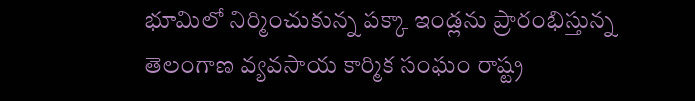భూమిలో నిర్మించుకున్న పక్కా ఇండ్లను ప్రారంభిస్తున్న తెలంగాణ వ్యవసాయ కార్మిక సంఘం రాష్ట్ర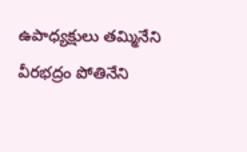ఉపాధ్యక్షులు తమ్మినేని వీరభద్రం పోతినేని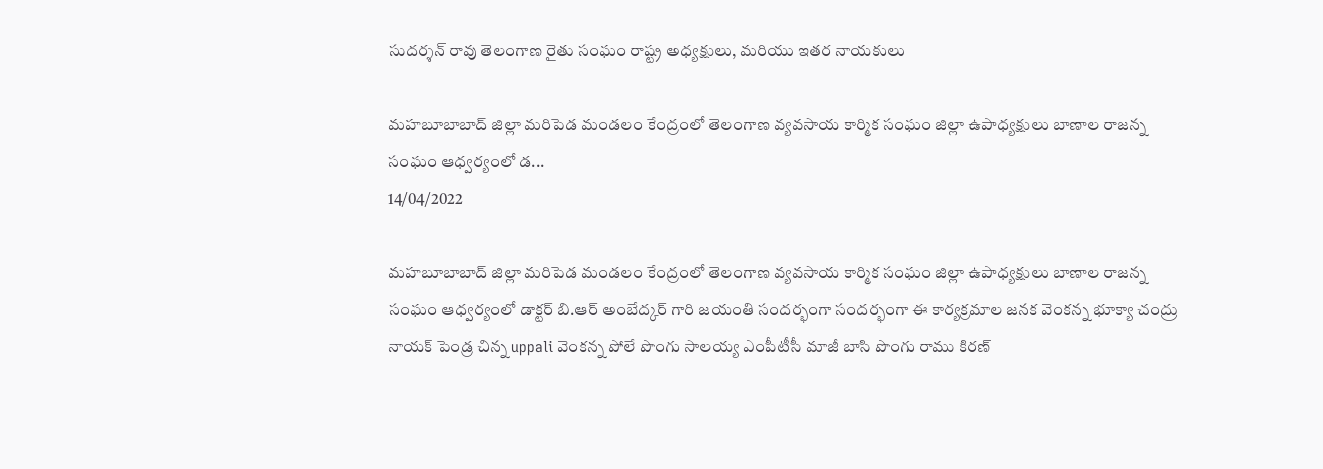సుదర్శన్ రావు తెలంగాణ రైతు సంఘం రాష్ట్ర అధ్యక్షులు, మరియు ఇతర నాయకులు

మహబూబాబాద్ జిల్లా మరిపెడ మండలం కేంద్రంలో తెలంగాణ వ్యవసాయ కార్మిక సంఘం జిల్లా ఉపాధ్యక్షులు బాణాల రాజన్న సంఘం ఆధ్వర్యంలో డ...
14/04/2022

మహబూబాబాద్ జిల్లా మరిపెడ మండలం కేంద్రంలో తెలంగాణ వ్యవసాయ కార్మిక సంఘం జిల్లా ఉపాధ్యక్షులు బాణాల రాజన్న సంఘం ఆధ్వర్యంలో డాక్టర్ బి.ఆర్ అంబేద్కర్ గారి జయంతి సందర్భంగా సందర్భంగా ఈ కార్యక్రమాల జనక వెంకన్న భూక్యా చంద్రు నాయక్ పెండ్ర చిన్న uppali వెంకన్న పోలే పొంగు సాలయ్య ఎంపీటీసీ మాజీ బాసి పొంగు రాము కిరణ్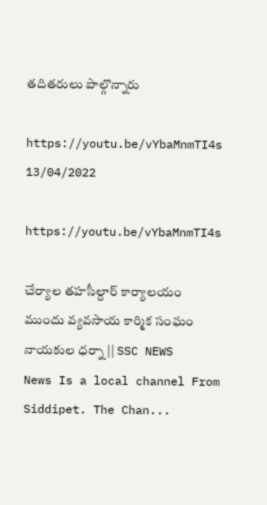తదితరులు పాల్గొన్నారు

https://youtu.be/vYbaMnmTI4s
13/04/2022

https://youtu.be/vYbaMnmTI4s

చేర్యాల తహసీల్దార్ కార్యాలయం ముందు వ్యవసాయ కార్మిక సంఘం నాయకుల ధర్నా || SSC NEWS News Is a local channel From Siddipet. The Chan...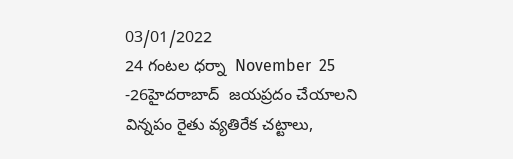03/01/2022
24 గంటల ధర్నా  November  25 -26హైదరాబాద్  జయప్రదం చేయాలని విన్నపం రైతు వ్యతిరేక చట్టాలు,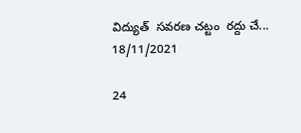విద్యుత్  సవరణ చట్టం  రద్దు చే...
18/11/2021

24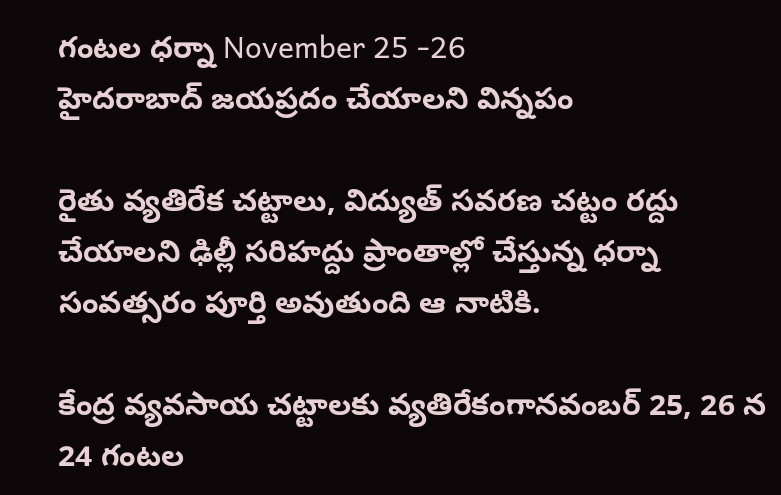గంటల ధర్నా November 25 -26
హైదరాబాద్ జయప్రదం చేయాలని విన్నపం

రైతు వ్యతిరేక చట్టాలు, విద్యుత్ సవరణ చట్టం రద్దు చేయాలని ఢిల్లీ సరిహద్దు ప్రాంతాల్లో చేస్తున్న ధర్నా సంవత్సరం పూర్తి అవుతుంది ఆ నాటికి.

కేంద్ర వ్యవసాయ చట్టాలకు వ్యతిరేకంగానవంబర్‌ 25, 26 న 24 గంటల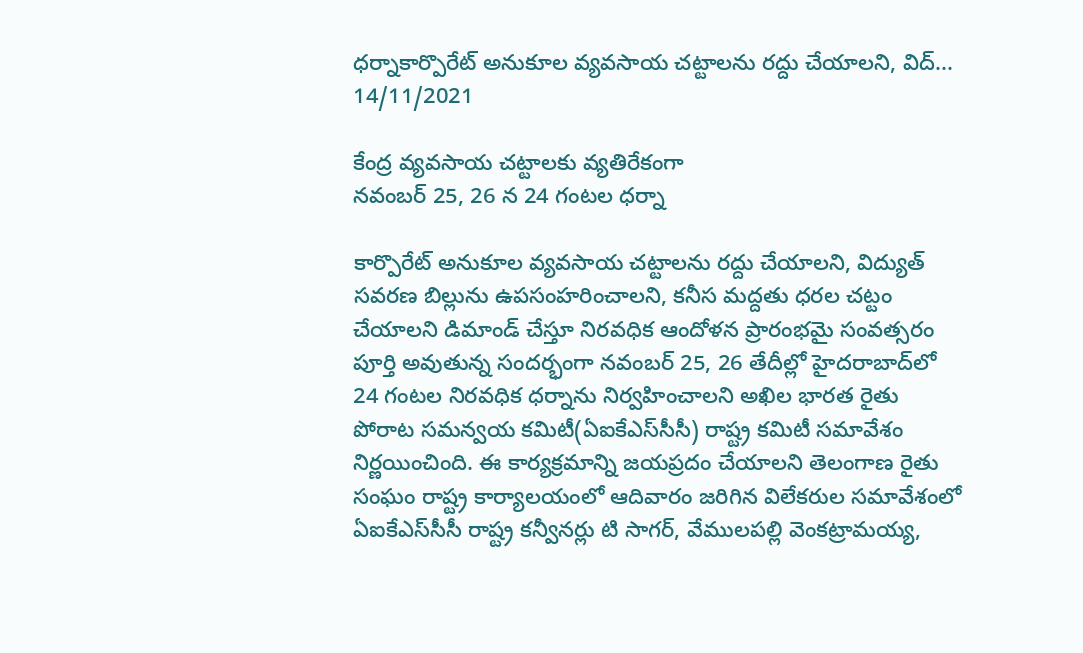ధర్నాకార్పొరేట్‌ అనుకూల వ్యవసాయ చట్టాలను రద్దు చేయాలని, విద్...
14/11/2021

కేంద్ర వ్యవసాయ చట్టాలకు వ్యతిరేకంగా
నవంబర్‌ 25, 26 న 24 గంటల ధర్నా

కార్పొరేట్‌ అనుకూల వ్యవసాయ చట్టాలను రద్దు చేయాలని, విద్యుత్‌ సవరణ బిల్లును ఉపసంహరించాలని, కనీస మద్దతు ధరల చట్టం చేయాలని డిమాండ్‌ చేస్తూ నిరవధిక ఆందోళన ప్రారంభమై సంవత్సరం పూర్తి అవుతున్న సందర్భంగా నవంబర్‌ 25, 26 తేదీల్లో హైదరాబాద్‌లో 24 గంటల నిరవధిక ధర్నాను నిర్వహించాలని అఖిల భారత రైతు పోరాట సమన్వయ కమిటీ(ఏఐకేఎస్‌సీసీ) రాష్ట్ర కమిటీ సమావేశం నిర్ణయించింది. ఈ కార్యక్రమాన్ని జయప్రదం చేయాలని తెలంగాణ రైతు సంఘం రాష్ట్ర కార్యాలయంలో ఆదివారం జరిగిన విలేకరుల సమావేశంలో ఏఐకేఎస్‌సీసీ రాష్ట్ర కన్వీనర్లు టి సాగర్‌, వేములపల్లి వెంకట్రామయ్య,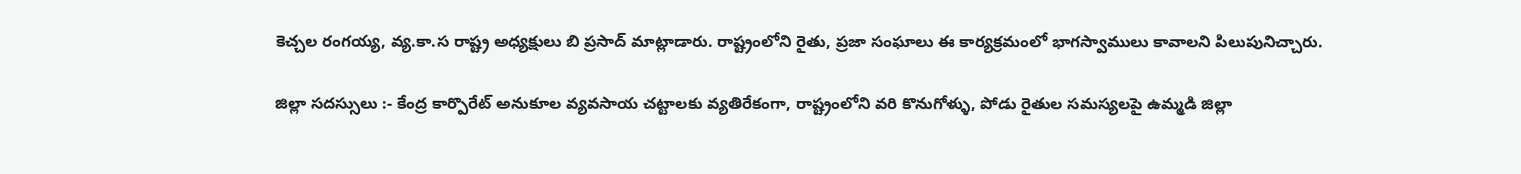కెచ్చల రంగయ్య, వ్య.కా.స రాష్ట్ర అధ్యక్షులు బి ప్రసాద్‌ మాట్లాడారు. రాష్ట్రంలోని రైతు, ప్రజా సంఘాలు ఈ కార్యక్రమంలో భాగస్వాములు కావాలని పిలుపునిచ్చారు.

జిల్లా సదస్సులు :- కేంద్ర కార్పొరేట్‌ అనుకూల వ్యవసాయ చట్టాలకు వ్యతిరేకంగా, రాష్ట్రంలోని వరి కొనుగోళ్ళు, పోడు రైతుల సమస్యలపై ఉమ్మడి జిల్లా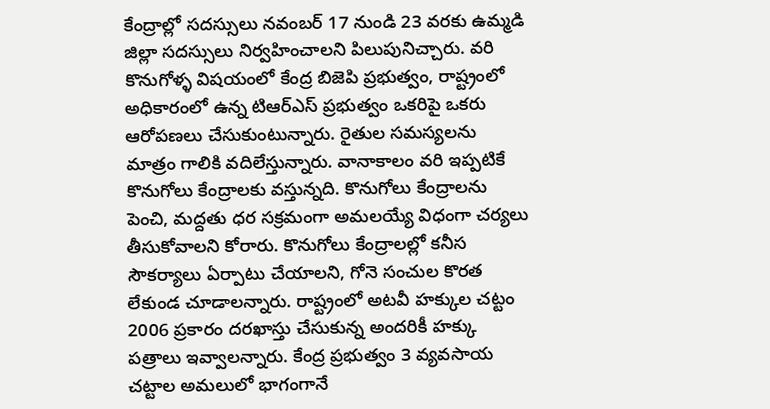కేంద్రాల్లో సదస్సులు నవంబర్‌ 17 నుండి 23 వరకు ఉమ్మడి జిల్లా సదస్సులు నిర్వహించాలని పిలుపునిచ్చారు. వరి కొనుగోళ్ళ విషయంలో కేంద్ర బిజెపి ప్రభుత్వం, రాష్ట్రంలో అధికారంలో ఉన్న టిఆర్‌ఎస్‌ ప్రభుత్వం ఒకరిపై ఒకరు ఆరోపణలు చేసుకుంటున్నారు. రైతుల సమస్యలను మాత్రం గాలికి వదిలేస్తున్నారు. వానాకాలం వరి ఇప్పటికే కొనుగోలు కేంద్రాలకు వస్తున్నది. కొనుగోలు కేంద్రాలను పెంచి, మద్దతు ధర సక్రమంగా అమలయ్యే విధంగా చర్యలు తీసుకోవాలని కోరారు. కొనుగోలు కేంద్రాలల్లో కనీస సౌకర్యాలు ఏర్పాటు చేయాలని, గోనె సంచుల కొరత లేకుండ చూడాలన్నారు. రాష్ట్రంలో అటవీ హక్కుల చట్టం 2006 ప్రకారం దరఖాస్తు చేసుకున్న అందరికీ హక్కు పత్రాలు ఇవ్వాలన్నారు. కేంద్ర ప్రభుత్వం 3 వ్యవసాయ చట్టాల అమలులో భాగంగానే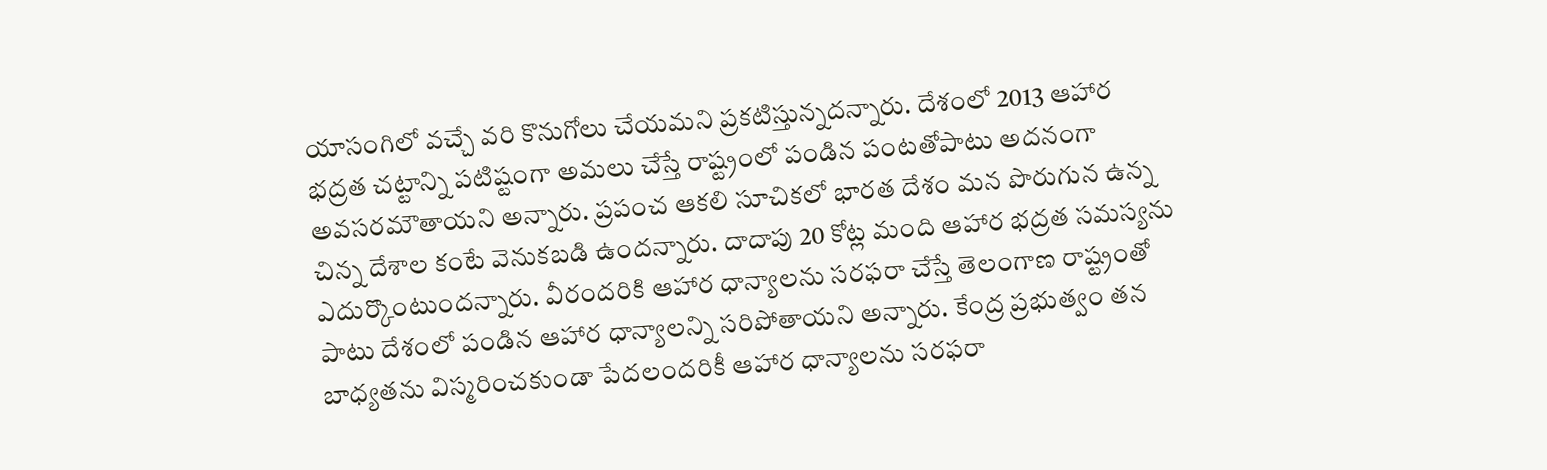యాసంగిలో వచ్చే వరి కొనుగోలు చేయమని ప్రకటిస్తున్నదన్నారు. దేశంలో 2013 ఆహార భద్రత చట్టాన్ని పటిష్టంగా అమలు చేస్తే రాష్ట్రంలో పండిన పంటతోపాటు అదనంగా అవసరమౌతాయని అన్నారు. ప్రపంచ ఆకలి సూచికలో భారత దేశం మన పొరుగున ఉన్న చిన్న దేశాల కంటే వెనుకబడి ఉందన్నారు. దాదాపు 20 కోట్ల మంది ఆహార భద్రత సమస్యను ఎదుర్కొంటుందన్నారు. వీరందరికి ఆహార ధాన్యాలను సరఫరా చేస్తే తెలంగాణ రాష్ట్రంతో పాటు దేశంలో పండిన ఆహార ధాన్యాలన్ని సరిపోతాయని అన్నారు. కేంద్ర ప్రభుత్వం తన బాధ్యతను విస్మరించకుండా పేదలందరికీ ఆహార ధాన్యాలను సరఫరా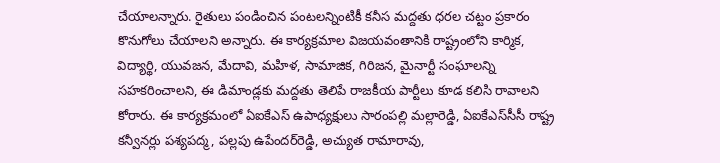చేయాలన్నారు. రైతులు పండించిన పంటలన్నింటికీ కనీస మద్దతు ధరల చట్టం ప్రకారం కొనుగోలు చేయాలని అన్నారు. ఈ కార్యక్రమాల విజయవంతానికి రాష్ట్రంలోని కార్మిక, విద్యార్థి, యువజన, మేదావి, మహిళ, సామాజిక, గిరిజన, మైనార్టీ సంఘాలన్ని సహకరించాలని, ఈ డిమాండ్లకు మద్దతు తెలిపే రాజకీయ పార్టీలు కూడ కలిసి రావాలని కోరారు. ఈ కార్యక్రమంలో ఏఐకేఎస్‌ ఉపాధ్యక్షులు సారంపల్లి మల్లారెడ్డి, ఏఐకేఎస్‌సీసీ రాష్ట్ర కన్వీనర్లు పశ్యపద్మ, పల్లపు ఉపేందర్‌రెడ్డి, అచ్యుత రామారావు,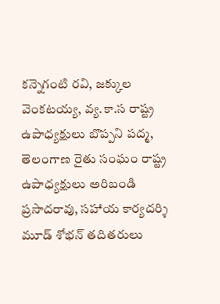కన్నెగంటి రవి, జక్కుల వెంకటయ్య, వ్య.కా.స రాష్ట్ర ఉపాధ్యక్షులు బొప్పని పద్మ, తెలంగాణ రైతు సంఘం రాష్ట్ర ఉపాధ్యక్షులు అరిబండి ప్రసాదరావు, సహాయ కార్యదర్శి మూడ్‌ శోభన్‌ తదితరులు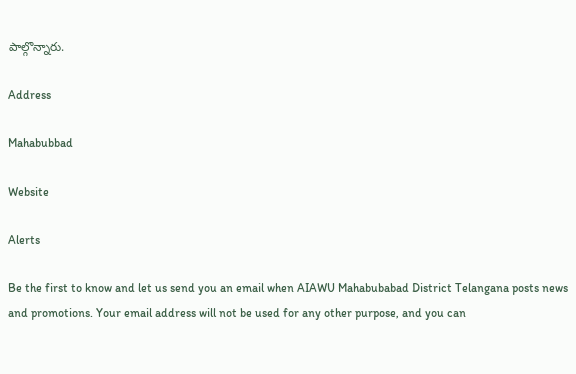పాల్గొన్నారు.

Address

Mahabubbad

Website

Alerts

Be the first to know and let us send you an email when AIAWU Mahabubabad District Telangana posts news and promotions. Your email address will not be used for any other purpose, and you can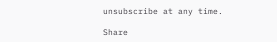unsubscribe at any time.

Share